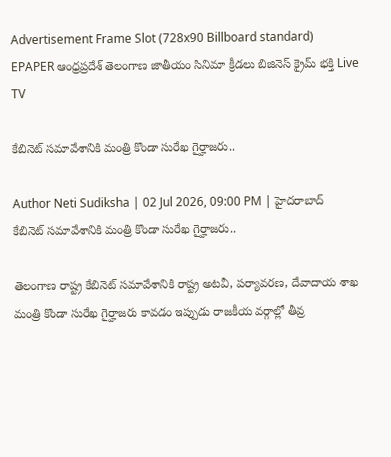Advertisement Frame Slot (728x90 Billboard standard)
EPAPER ఆంధ్రప్రదేశ్ తెలంగాణ జాతీయం సినిమా క్రీడలు బిజినెస్ క్రైమ్ భక్తి Live TV

కేబినెట్ సమావేశానికి మంత్రి కొండా సురేఖ గైర్హాజరు..

Author Neti Sudiksha | 02 Jul 2026, 09:00 PM | హైదరాబాద్
కేబినెట్ సమావేశానికి మంత్రి కొండా సురేఖ గైర్హాజరు..

తెలంగాణ రాష్ట్ర కేబినెట్ సమావేశానికి రాష్ట్ర అటవీ, పర్యావరణ, దేవాదాయ శాఖ మంత్రి కొండా సురేఖ గైర్హాజరు కావడం ఇప్పుడు రాజకీయ వర్గాల్లో తీవ్ర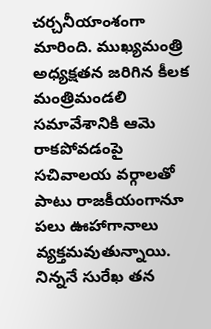చర్చనీయాంశంగా మారింది. ముఖ్యమంత్రి అధ్యక్షతన జరిగిన కీలక మంత్రిమండలి సమావేశానికి ఆమె రాకపోవడంపై సచివాలయ వర్గాలతో పాటు రాజకీయంగానూ పలు ఊహాగానాలు వ్యక్తమవుతున్నాయి. నిన్ననే సురేఖ తన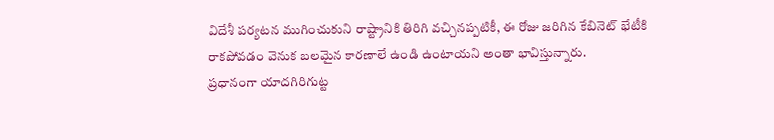విదేశీ పర్యటన ముగించుకుని రాష్ట్రానికి తిరిగి వచ్చినప్పటికీ, ఈ రోజు జరిగిన కేబినెట్ భేటీకి రాకపోవడం వెనుక బలమైన కారణాలే ఉండి ఉంటాయని అంతా భావిస్తున్నారు.
ప్రధానంగా యాదగిరిగుట్ట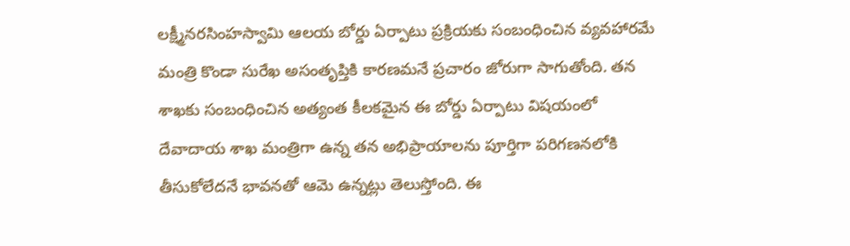లక్ష్మీనరసింహస్వామి ఆలయ బోర్డు ఏర్పాటు ప్రక్రియకు సంబంధించిన వ్యవహారమే మంత్రి కొండా సురేఖ అసంతృప్తికి కారణమనే ప్రచారం జోరుగా సాగుతోంది. తన శాఖకు సంబంధించిన అత్యంత కీలకమైన ఈ బోర్డు ఏర్పాటు విషయంలో దేవాదాయ శాఖ మంత్రిగా ఉన్న తన అభిప్రాయాలను పూర్తిగా పరిగణనలోకి తీసుకోలేదనే భావనతో ఆమె ఉన్నట్లు తెలుస్తోంది. ఈ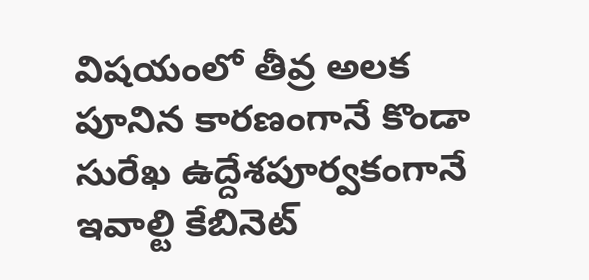విషయంలో తీవ్ర అలక పూనిన కారణంగానే కొండా సురేఖ ఉద్దేశపూర్వకంగానే ఇవాల్టి కేబినెట్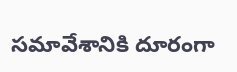సమావేశానికి దూరంగా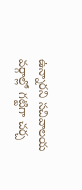ఉన్నారని సచివాలయ వర్గాల్లో గట్టిగా చర్చ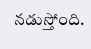నడుస్తోంది.